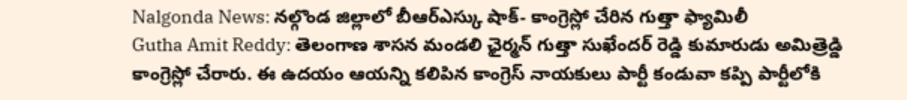Nalgonda News: నల్గొండ జిల్లాలో బీఆర్ఎస్కు షాక్- కాంగ్రెస్లో చేరిన గుత్తా ఫ్యామిలీ
Gutha Amit Reddy: తెలంగాణ శాసన మండలి ఛైర్మన్ గుత్తా సుఖేందర్ రెడ్డి కుమారుడు అమిత్రెడ్డి కాంగ్రెస్లో చేరారు. ఈ ఉదయం ఆయన్ని కలిపిన కాంగ్రెస్ నాయకులు పార్టీ కండువా కప్పి పార్టీలోకి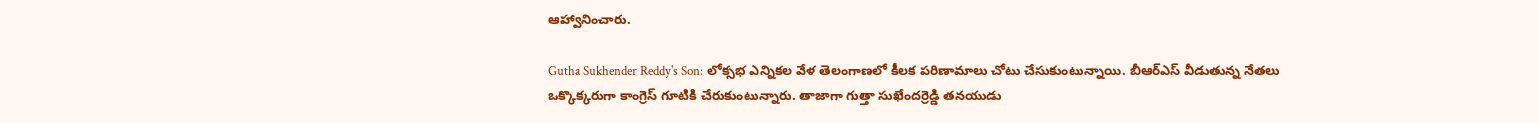ఆహ్వానించారు.

Gutha Sukhender Reddy's Son: లోక్సభ ఎన్నికల వేళ తెలంగాణలో కీలక పరిణామాలు చోటు చేసుకుంటున్నాయి. బీఆర్ఎస్ వీడుతున్న నేతలు ఒక్కొక్కరుగా కాంగ్రెస్ గూటికి చేరుకుంటున్నారు. తాజాగా గుత్తా సుఖేందర్రెడ్డి తనయుడు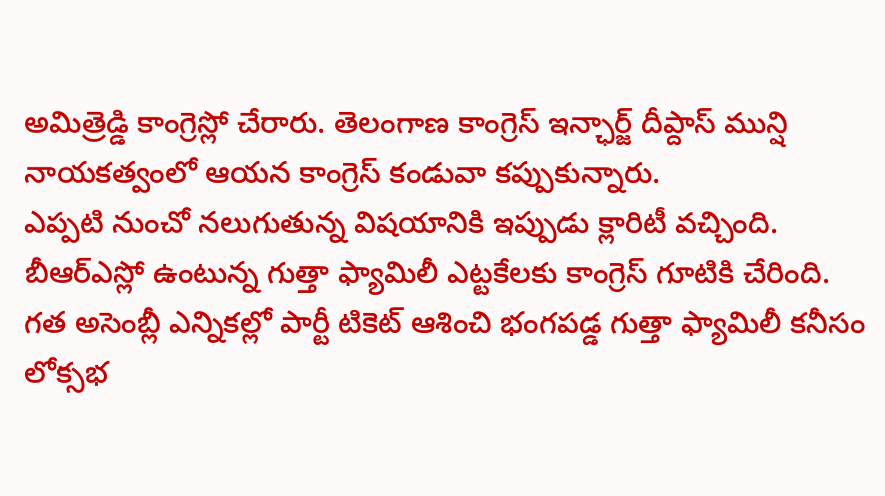అమిత్రెడ్డి కాంగ్రెస్లో చేరారు. తెలంగాణ కాంగ్రెస్ ఇన్ఛార్జ్ దీప్దాస్ మున్షి నాయకత్వంలో ఆయన కాంగ్రెస్ కండువా కప్పుకున్నారు.
ఎప్పటి నుంచో నలుగుతున్న విషయానికి ఇప్పుడు క్లారిటీ వచ్చింది. బీఆర్ఎస్లో ఉంటున్న గుత్తా ఫ్యామిలీ ఎట్టకేలకు కాంగ్రెస్ గూటికి చేరింది. గత అసెంబ్లీ ఎన్నికల్లో పార్టీ టికెట్ ఆశించి భంగపడ్డ గుత్తా ఫ్యామిలీ కనీసం లోక్సభ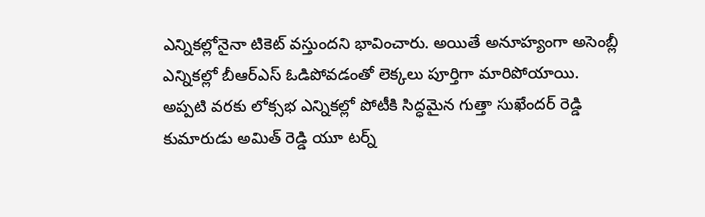ఎన్నికల్లోనైనా టికెట్ వస్తుందని భావించారు. అయితే అనూహ్యంగా అసెంబ్లీ ఎన్నికల్లో బీఆర్ఎస్ ఓడిపోవడంతో లెక్కలు పూర్తిగా మారిపోయాయి.
అప్పటి వరకు లోక్సభ ఎన్నికల్లో పోటీకి సిద్ధమైన గుత్తా సుఖేందర్ రెడ్డి కుమారుడు అమిత్ రెడ్డి యూ టర్న్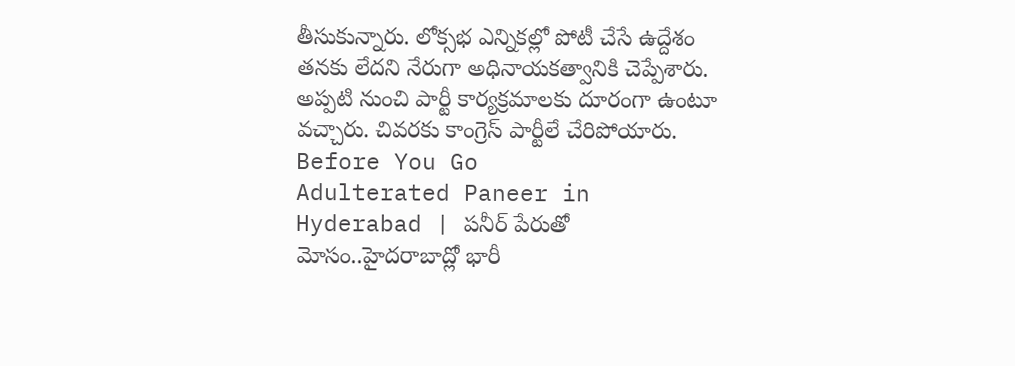తీసుకున్నారు. లోక్సభ ఎన్నికల్లో పోటీ చేసే ఉద్దేశం తనకు లేదని నేరుగా అధినాయకత్వానికి చెప్పేశారు. అప్పటి నుంచి పార్టీ కార్యక్రమాలకు దూరంగా ఉంటూ వచ్చారు. చివరకు కాంగ్రెస్ పార్టీలే చేరిపోయారు.
Before You Go
Adulterated Paneer in Hyderabad | పనీర్ పేరుతో మోసం..హైదరాబాద్లో భారీ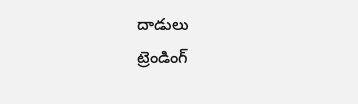దాడులు
ట్రెండింగ్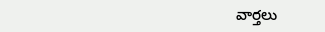వార్తలు